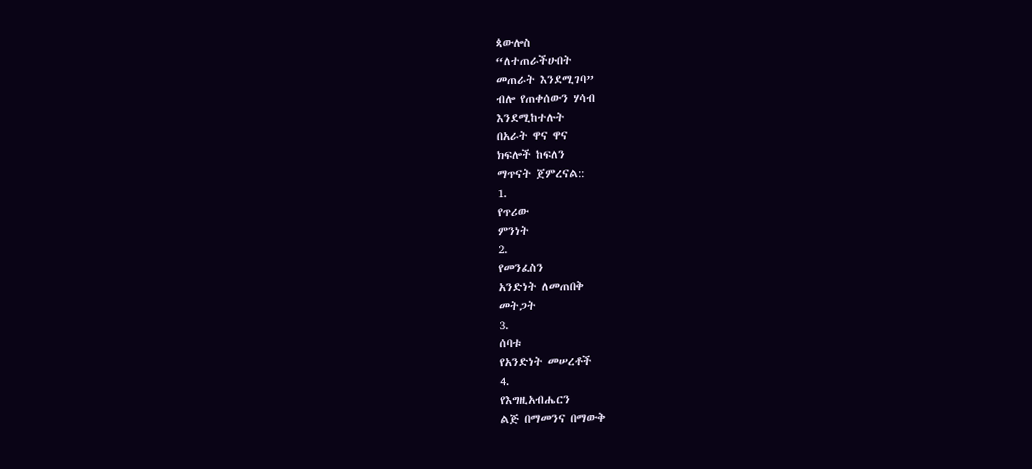ጳውሎስ
“ለተጠራችሁበት
መጠራት እንደሚገባ”
ብሎ የጠቀሰውን ሃሳብ
እንደሚከተሉት
በአራት ዋና ዋና
ክፍሎች ከፍለን
ማጥናት ጀምረናል::
1.
የጥሪው
ምንነት
2.
የመንፈስን
አንድነት ለመጠበቅ
መትጋት
3.
ሰባቱ
የአንድነት መሠረቶች
4.
የእግዚአብሔርን
ልጅ በማመንና በማውቅ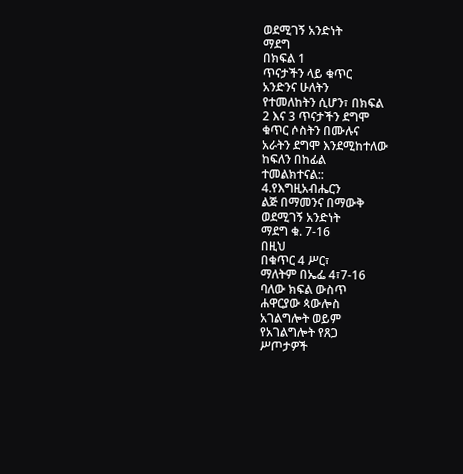ወደሚገኝ አንድነት
ማደግ
በክፍል 1
ጥናታችን ላይ ቁጥር
አንድንና ሁለትን
የተመለከትን ሲሆን፣ በክፍል
2 እና 3 ጥናታችን ደግሞ
ቁጥር ሶስትን በሙሉና
አራትን ደግሞ እንደሚከተለው
ከፍለን በከፊል
ተመልክተናል::
4.የእግዚአብሔርን
ልጅ በማመንና በማውቅ
ወደሚገኝ አንድነት
ማደግ ቁ. 7-16
በዚህ
በቁጥር 4 ሥር፣
ማለትም በኤፌ 4፣7-16
ባለው ክፍል ውስጥ
ሐዋርያው ጳውሎስ
አገልግሎት ወይም
የአገልግሎት የጸጋ
ሥጦታዎች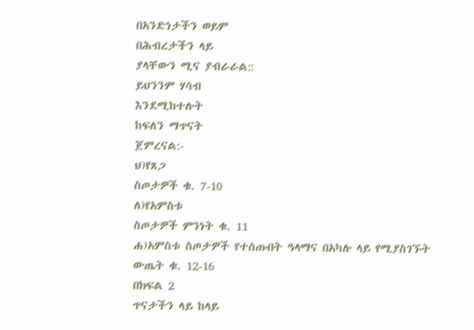በአንድነታችን ወይም
በሕብረታችን ላይ
ያላቸውን ሚና ያብራራል::
ይህንንም ሃሳብ
እንደሚከተሉት
ከፍለን ማጥናት
ጀምረናል:-
ህ)የጸጋ
ስጦታዎች ቁ. 7-10
ለ)የአምስቱ
ስጦታዎች ምንነት ቁ. 11
ሐ)አምስቱ ስጦታዎች የተሰጡበት ዓላማና በአካሉ ላይ የሚያስገኙት ውጤት ቁ. 12-16
በክፍል 2
ጥናታችን ላይ ከላይ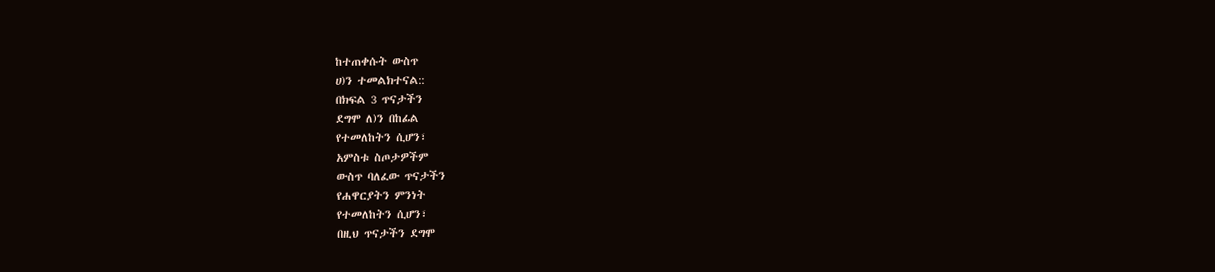ከተጠቀሱት ውስጥ
ሀ)ን ተመልክተናል::
በክፍል 3 ጥናታችን
ደግሞ ለ)ን በከፊል
የተመለከትን ሲሆን፣
አምስቱ ስጦታዎችም
ውስጥ ባለፈው ጥናታችን
የሐዋርያትን ምንነት
የተመለከትን ሲሆን፣
በዚህ ጥናታችን ደግሞ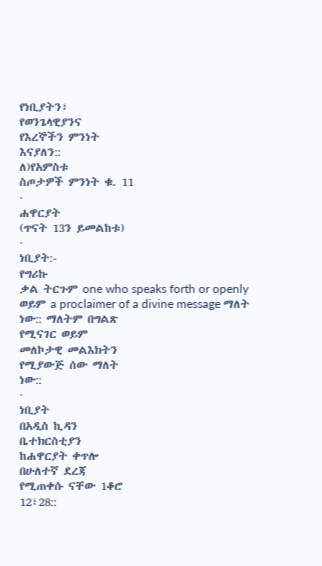የነቢያትን፣
የወንጌላዊያንና
የእረኞችን ምንነት
እናያለን::
ለ)የአምስቱ
ስጦታዎች ምንነት ቁ. 11
·
ሐዋርያት
(ጥናት 13ን ይመልከቱ)
·
ነቢያት:-
የግሪኩ
ቃል ትርጉም one who speaks forth or openly
ወይም a proclaimer of a divine message ማለት
ነው:: ማለትም በግልጽ
የሚናገር ወይም
መለኮታዊ መልእክትን
የሚያውጅ ሰው ማለት
ነው::
·
ነቢያት
በአዲስ ኪዳን
ቤተክርስቲያን
ከሐዋርያት ቀጥሎ
በሁለተኛ ደረጃ
የሚጠቀሱ ናቸው 1ቆሮ
12፣28::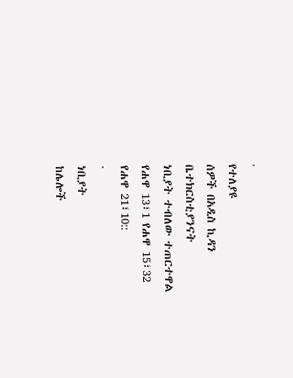·
የተለያዩ
ሰዎች በአዲስ ኪዳን
ቤተክርስቲያንናት
ነቢያት ተብለው ተጠርተዋል
የሐዋ 13፣1 የሐዋ 15፣32
የሐዋ 21፣10::
·
ነቢያት
ከሌሎች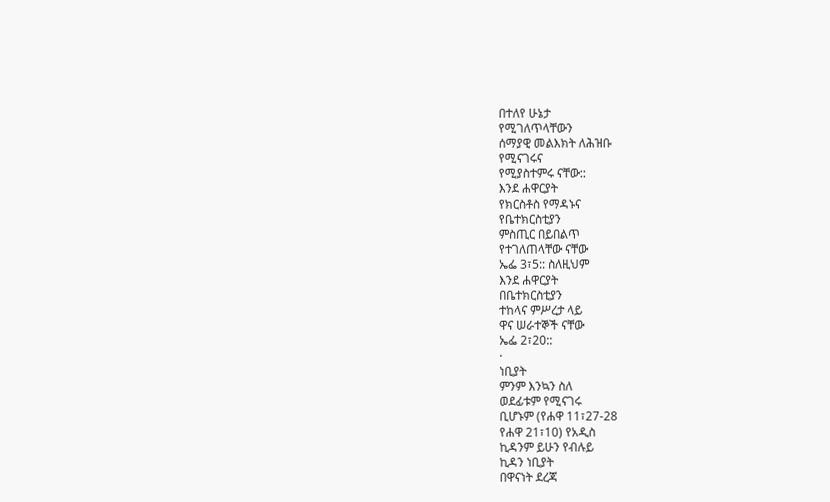በተለየ ሁኔታ
የሚገለጥላቸውን
ሰማያዊ መልእክት ለሕዝቡ
የሚናገሩና
የሚያስተምሩ ናቸው::
እንደ ሐዋርያት
የክርስቶስ የማዳኑና
የቤተክርስቲያን
ምስጢር በይበልጥ
የተገለጠላቸው ናቸው
ኤፌ 3፣5:: ስለዚህም
እንደ ሐዋርያት
በቤተክርስቲያን
ተከላና ምሥረታ ላይ
ዋና ሠራተኞች ናቸው
ኤፌ 2፣20::
·
ነቢያት
ምንም እንኳን ስለ
ወደፊቱም የሚናገሩ
ቢሆኑም (የሐዋ 11፣27-28
የሐዋ 21፣10) የአዲስ
ኪዳንም ይሁን የብሉይ
ኪዳን ነቢያት
በዋናነት ደረጃ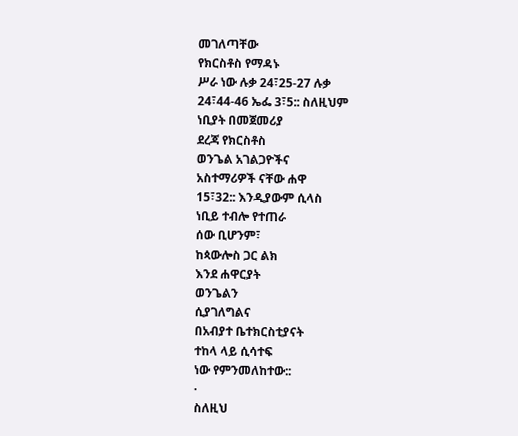መገለጣቸው
የክርስቶስ የማዳኑ
ሥራ ነው ሉቃ 24፣25-27 ሉቃ
24፣44-46 ኤፌ 3፣5:: ስለዚህም
ነቢያት በመጀመሪያ
ደረጃ የክርስቶስ
ወንጌል አገልጋዮችና
አስተማሪዎች ናቸው ሐዋ
15፣32:: እንዲያውም ሲላስ
ነቢይ ተብሎ የተጠራ
ሰው ቢሆንም፣
ከጳውሎስ ጋር ልክ
እንደ ሐዋርያት
ወንጌልን
ሲያገለግልና
በአብያተ ቤተክርስቲያናት
ተከላ ላይ ሲሳተፍ
ነው የምንመለከተው::
·
ስለዚህ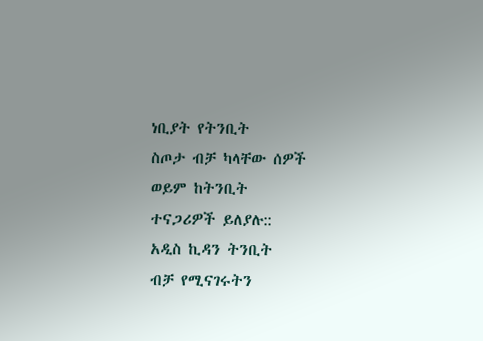ነቢያት የትንቢት
ስጦታ ብቻ ካላቸው ሰዎች
ወይም ከትንቢት
ተናጋሪዎች ይለያሉ::
አዲስ ኪዳን ትንቢት
ብቻ የሚናገሩትን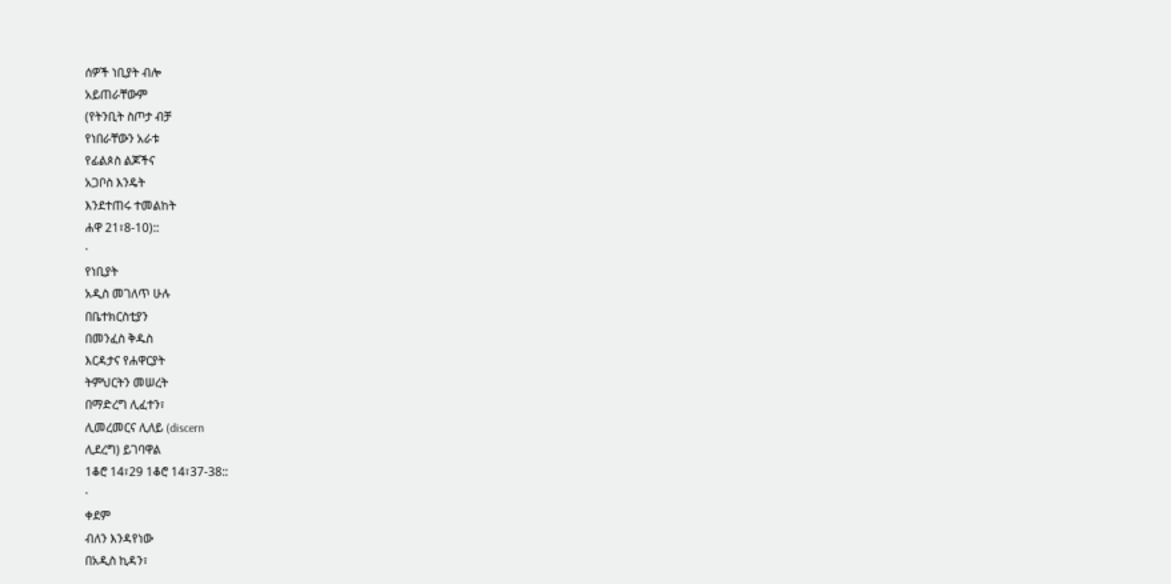ሰዎች ነቢያት ብሎ
አይጠራቸውም
(የትንቢት ስጦታ ብቻ
የነበራቸውን አራቱ
የፊልጶስ ልጆችና
አጋቦስ እንዴት
እንደተጠሩ ተመልከት
ሐዋ 21፣8-10)::
·
የነቢያት
አዲስ መገለጥ ሁሉ
በቤተክርስቲያን
በመንፈስ ቅዱስ
እርዳታና የሐዋርያት
ትምህርትን መሠረት
በማድረግ ሊፈተን፣
ሊመረመርና ሊለይ (discern
ሊደረግ) ይገባዋል
1ቆሮ 14፣29 1ቆሮ 14፣37-38::
·
ቀደም
ብለን እንዳየነው
በአዲስ ኪዳን፣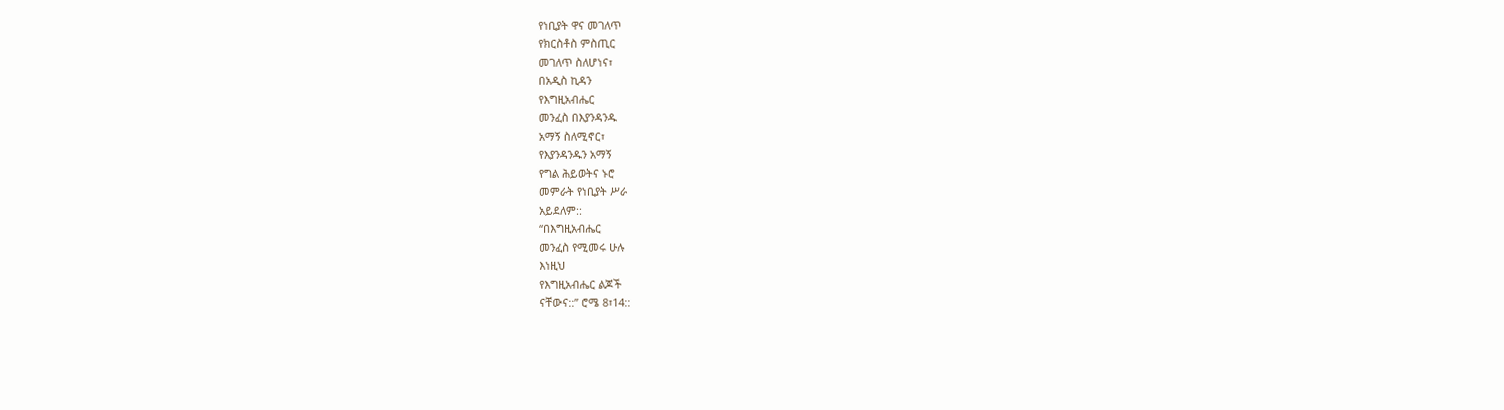የነቢያት ዋና መገለጥ
የክርስቶስ ምስጢር
መገለጥ ስለሆነና፣
በአዲስ ኪዳን
የእግዚአብሔር
መንፈስ በእያንዳንዱ
አማኝ ስለሚኖር፣
የእያንዳንዱን አማኝ
የግል ሕይወትና ኑሮ
መምራት የነቢያት ሥራ
አይደለም::
“በእግዚአብሔር
መንፈስ የሚመሩ ሁሉ
እነዚህ
የእግዚአብሔር ልጆች
ናቸውና::” ሮሜ 8፣14::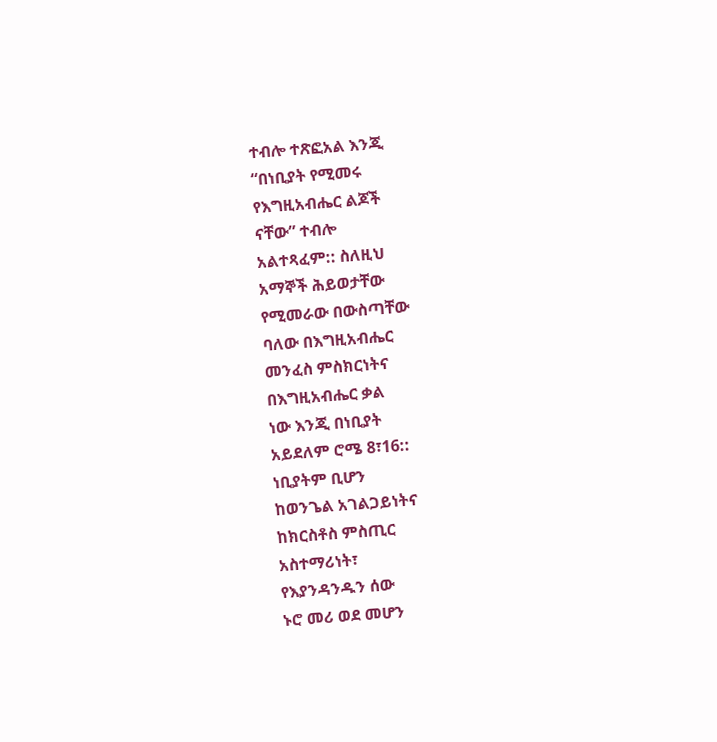ተብሎ ተጽፎአል እንጂ
“በነቢያት የሚመሩ
የእግዚአብሔር ልጆች
ናቸው” ተብሎ
አልተጻፈም:: ስለዚህ
አማኞች ሕይወታቸው
የሚመራው በውስጣቸው
ባለው በእግዚአብሔር
መንፈስ ምስክርነትና
በእግዚአብሔር ቃል
ነው እንጂ በነቢያት
አይደለም ሮሜ 8፣16::
ነቢያትም ቢሆን
ከወንጌል አገልጋይነትና
ከክርስቶስ ምስጢር
አስተማሪነት፣
የእያንዳንዱን ሰው
ኑሮ መሪ ወደ መሆን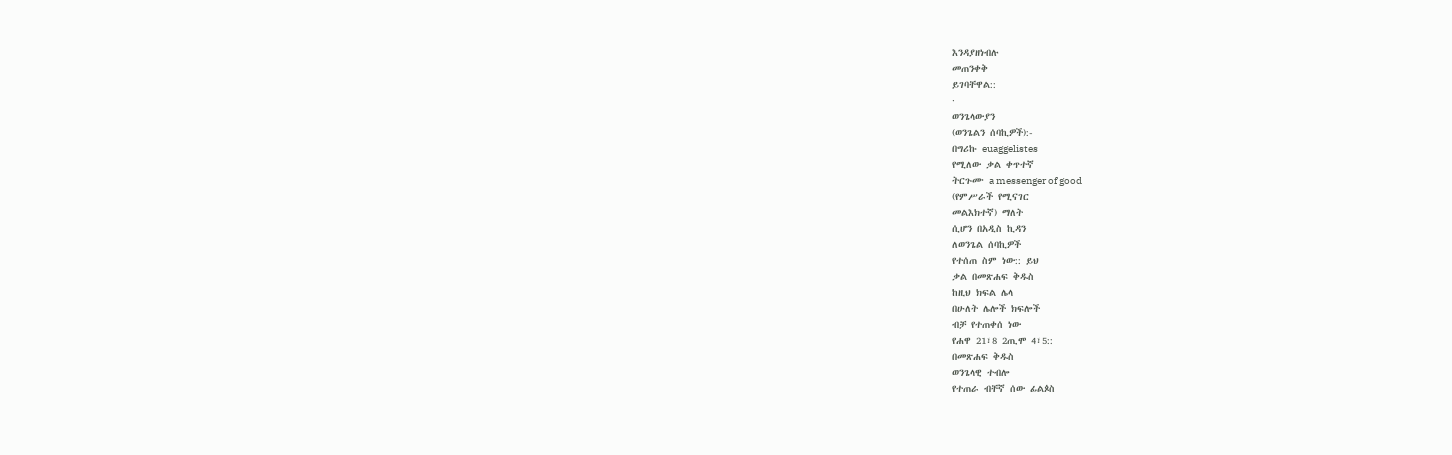እንዳያዘነብሉ
መጠንቀቅ
ይገባቸዋል::
·
ወንጌላውያን
(ወንጌልን ሰባኪዎች):-
በግሪኩ euaggelistes
የሚለው ቃል ቀጥተኛ
ትርጉሙ a messenger of good
(የምሥራች የሚናገር
መልእክተኛ) ማለት
ሲሆን በአዲስ ኪዳን
ለወንጌል ሰባኪዎች
የተሰጠ ስም ነው:: ይህ
ቃል በመጽሐፍ ቅዱስ
ከዚህ ክፍል ሌላ
በሁለት ሌሎች ክፍሎች
ብቻ የተጠቀሰ ነው
የሐዋ 21፣8 2ጢሞ 4፣5::
በመጽሐፍ ቅዱስ
ወንጌላዊ ተብሎ
የተጠራ ብቸኛ ሰው ፊልጶስ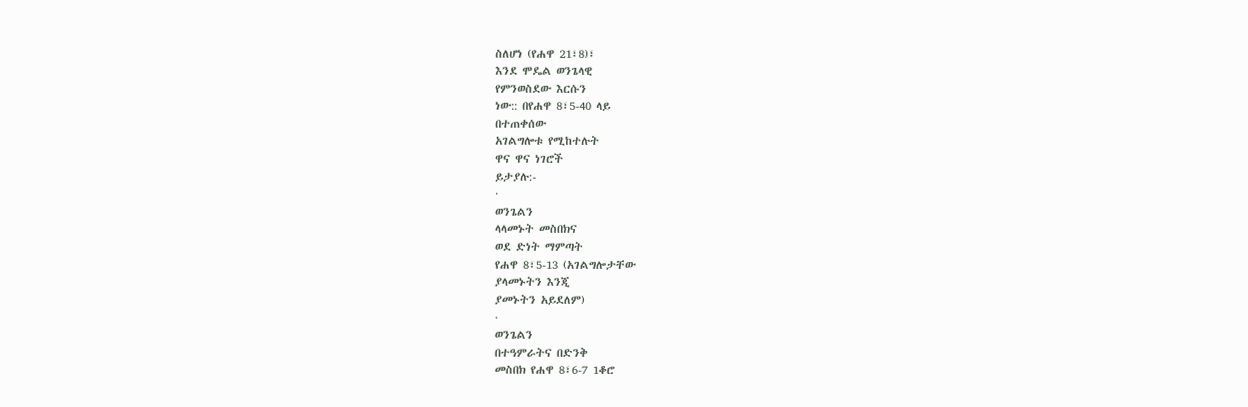ስለሆነ (የሐዋ 21፣8)፣
እንደ ሞዴል ወንጌላዊ
የምንወስደው እርሱን
ነው:: በየሐዋ 8፣5-40 ላይ
በተጠቀሰው
አገልግሎቱ የሚከተሉት
ዋና ዋና ነገሮች
ይታያሉ:-
·
ወንጌልን
ላላመኑት መስበክና
ወደ ድነት ማምጣት
የሐዋ 8፣5-13 (አገልግሎታቸው
ያላመኑትን እንጂ
ያመኑትን አይደለም)
·
ወንጌልን
በተዓምራትና በድንቅ
መስበክ የሐዋ 8፣6-7 1ቆሮ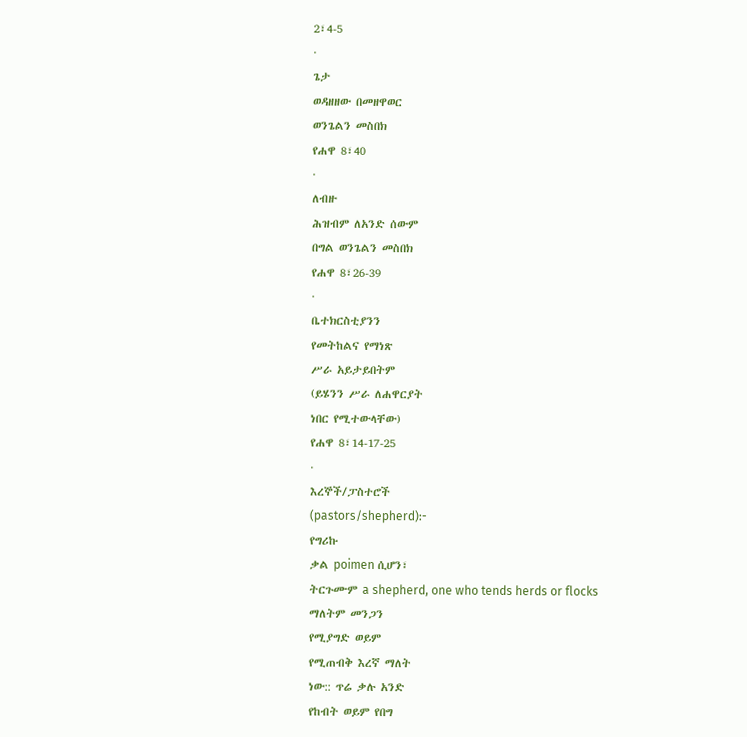2፣4-5
·
ጌታ
ወዳዘዘው በመዘዋወር
ወንጌልን መስበክ
የሐዋ 8፣40
·
ለብዙ
ሕዝብም ለአንድ ሰውም
በግል ወንጌልን መስበክ
የሐዋ 8፣26-39
·
ቤተክርስቲያንን
የመትከልና የማነጽ
ሥራ አይታይበትም
(ይሄንን ሥራ ለሐዋርያት
ነበር የሚተውላቸው)
የሐዋ 8፣14-17-25
·
እረኞች/ፓስተሮች
(pastors/shepherd):-
የግሪኩ
ቃል poimen ሲሆን፣
ትርጉሙም a shepherd, one who tends herds or flocks
ማለትም መንጋን
የሚያግድ ወይም
የሚጠብቅ እረኛ ማለት
ነው:: ጥሬ ቃሉ አንድ
የከብት ወይም የበግ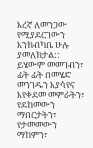እረኛ ለመንጋው
የሚያደርገውን
እንክብካቤ ሁሉ
ያመለክታል:: ይሄውም መመገብን፣ ፊት ፊት በመሄድ መንገዱን እያሳየና እየቀደመ መምራትን፣ የደከመውን ማበርታትን፣ የታመመውን ማከምን፣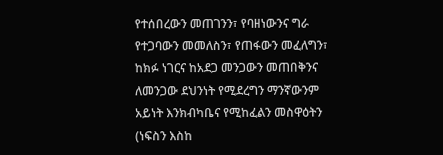የተሰበረውን መጠገንን፣ የባዘነውንና ግራ የተጋባውን መመለስን፣ የጠፋውን መፈለግን፣ ከክፉ ነገርና ከአደጋ መንጋውን መጠበቅንና ለመንጋው ደህንነት የሚደረግን ማንኛውንም አይነት እንክብካቤና የሚከፈልን መስዋዕትን (ነፍስን እስከ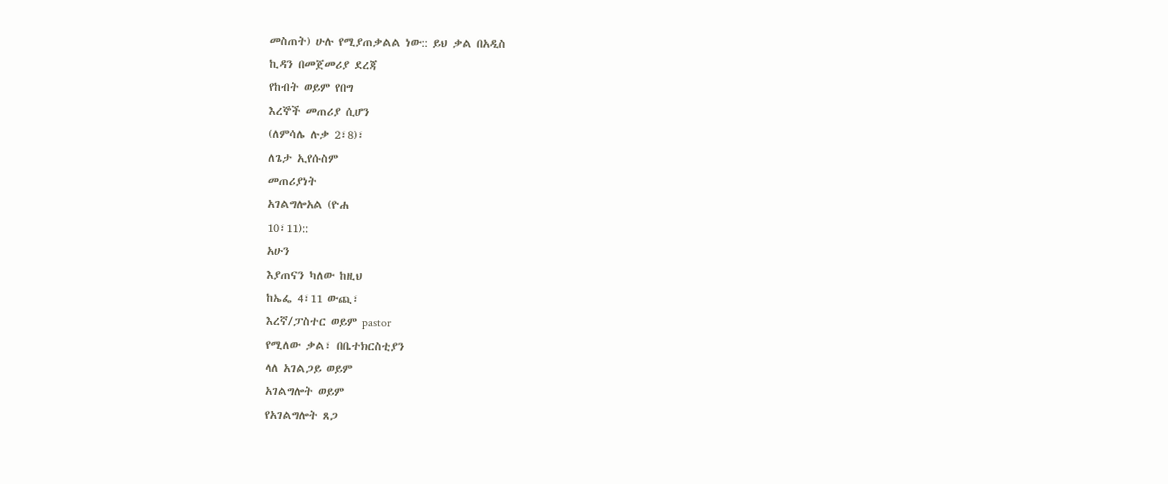መስጠት) ሁሉ የሚያጠቃልል ነው:: ይህ ቃል በአዲስ
ኪዳን በመጀመሪያ ደረጃ
የከብት ወይም የበግ
እረኞች መጠሪያ ሲሆን
(ለምሳሌ ሉቃ 2፣8)፣
ለጌታ ኢየሱስም
መጠሪያነት
አገልግሎአል (ዮሐ
10፣11)::
አሁን
እያጠናን ካለው ከዚህ
ከኤፌ 4፣11 ውጪ፣
እረኛ/ፓስተር ወይም pastor
የሚለው ቃል፣ በቤተክርስቲያን
ላለ አገልጋይ ወይም
አገልግሎት ወይም
የአገልግሎት ጸጋ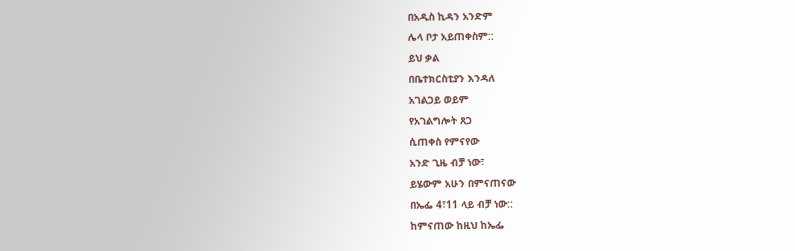በአዲስ ኪዳን አንድም
ሌላ ቦታ አይጠቀስም::
ይህ ቃል
በቤተክርስቲያን እንዳለ
አገልጋይ ወይም
የአገልግሎት ጸጋ
ሲጠቀስ የምናየው
አንድ ጊዜ ብቻ ነው፣
ይሄውም አሁን በምናጠናው
በኤፌ 4፣11 ላይ ብቻ ነው::
ከምናጠው ከዚህ ከኤፌ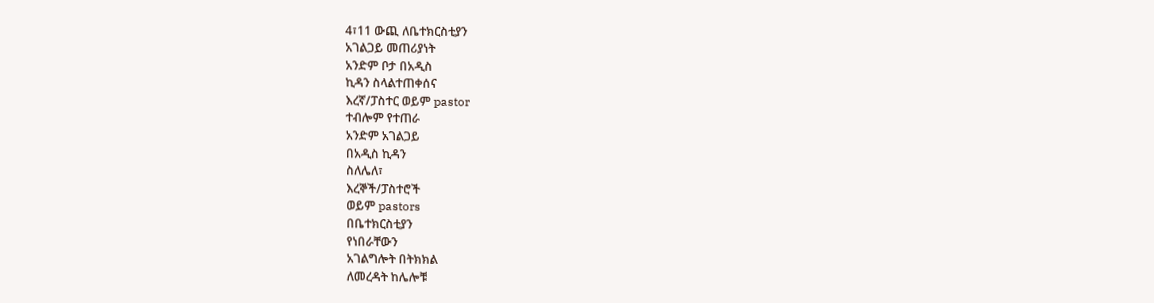4፣11 ውጪ ለቤተክርስቲያን
አገልጋይ መጠሪያነት
አንድም ቦታ በአዲስ
ኪዳን ስላልተጠቀሰና
እረኛ/ፓስተር ወይም pastor
ተብሎም የተጠራ
አንድም አገልጋይ
በአዲስ ኪዳን
ስለሌለ፣
እረኞች/ፓስተሮች
ወይም pastors
በቤተክርስቲያን
የነበራቸውን
አገልግሎት በትክክል
ለመረዳት ከሌሎቹ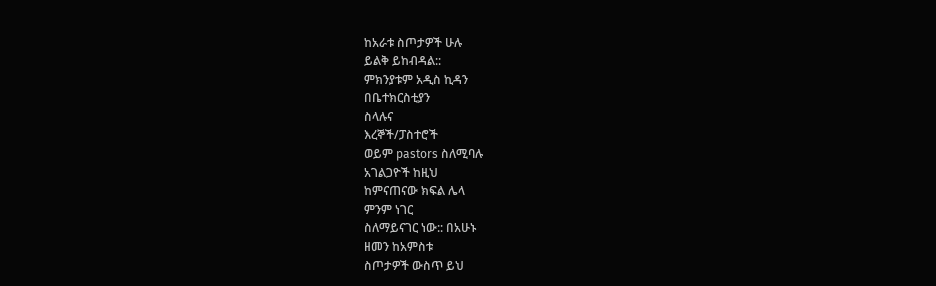ከአራቱ ስጦታዎች ሁሉ
ይልቅ ይከብዳል::
ምክንያቱም አዲስ ኪዳን
በቤተክርስቲያን
ስላሉና
እረኞች/ፓስተሮች
ወይም pastors ስለሚባሉ
አገልጋዮች ከዚህ
ከምናጠናው ክፍል ሌላ
ምንም ነገር
ስለማይናገር ነው:: በአሁኑ
ዘመን ከአምስቱ
ስጦታዎች ውስጥ ይህ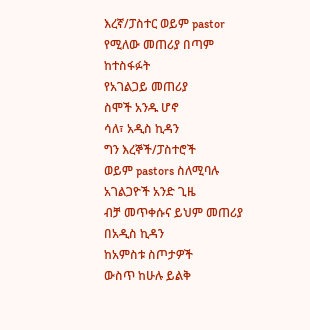እረኛ/ፓስተር ወይም pastor
የሚለው መጠሪያ በጣም
ከተስፋፉት
የአገልጋይ መጠሪያ
ስሞች አንዱ ሆኖ
ሳለ፣ አዲስ ኪዳን
ግን እረኞች/ፓስተሮች
ወይም pastors ስለሚባሉ
አገልጋዮች አንድ ጊዜ
ብቻ መጥቀሱና ይህም መጠሪያ
በአዲስ ኪዳን
ከአምስቱ ስጦታዎች
ውስጥ ከሁሉ ይልቅ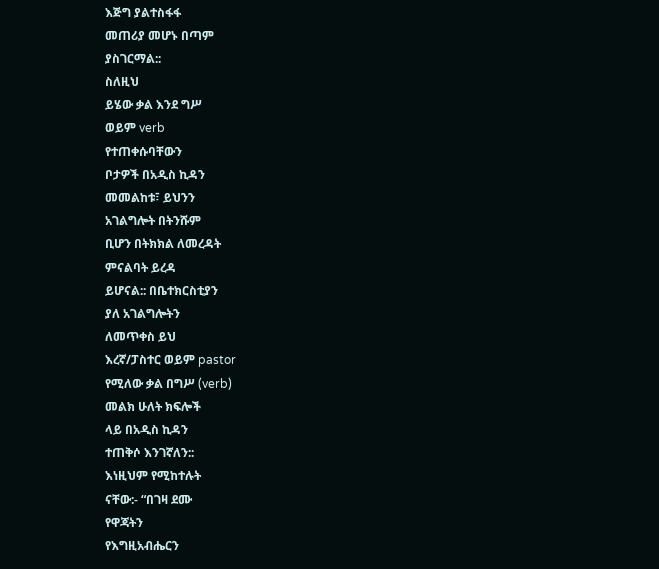እጅግ ያልተስፋፋ
መጠሪያ መሆኑ በጣም
ያስገርማል::
ስለዚህ
ይሄው ቃል እንደ ግሥ
ወይም verb
የተጠቀሱባቸውን
ቦታዎች በአዲስ ኪዳን
መመልከቱ፣ ይህንን
አገልግሎት በትንሹም
ቢሆን በትክክል ለመረዳት
ምናልባት ይረዳ
ይሆናል:: በቤተክርስቲያን
ያለ አገልግሎትን
ለመጥቀስ ይህ
እረኛ/ፓስተር ወይም pastor
የሚለው ቃል በግሥ (verb)
መልክ ሁለት ክፍሎች
ላይ በአዲስ ኪዳን
ተጠቅሶ እንገኛለን::
እነዚህም የሚከተሉት
ናቸው:- “በገዛ ደሙ
የዋጃትን
የእግዚአብሔርን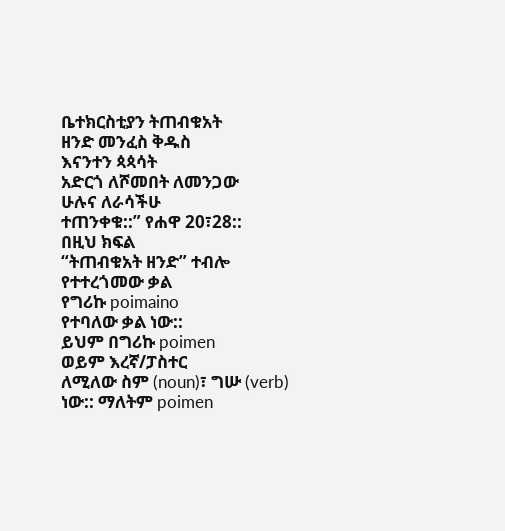ቤተክርስቲያን ትጠብቁአት
ዘንድ መንፈስ ቅዱስ
እናንተን ጳጳሳት
አድርጎ ለሾመበት ለመንጋው
ሁሉና ለራሳችሁ
ተጠንቀቁ::” የሐዋ 20፣28::
በዚህ ክፍል
“ትጠብቁአት ዘንድ” ተብሎ
የተተረጎመው ቃል
የግሪኩ poimaino
የተባለው ቃል ነው::
ይህም በግሪኩ poimen
ወይም እረኛ/ፓስተር
ለሚለው ስም (noun)፣ ግሡ (verb)
ነው:: ማለትም poimen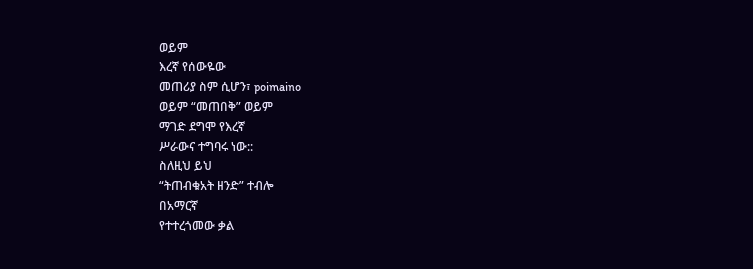ወይም
እረኛ የሰውዬው
መጠሪያ ስም ሲሆን፣ poimaino
ወይም “መጠበቅ” ወይም
ማገድ ደግሞ የእረኛ
ሥራውና ተግባሩ ነው::
ስለዚህ ይህ
“ትጠብቁአት ዘንድ” ተብሎ
በአማርኛ
የተተረጎመው ቃል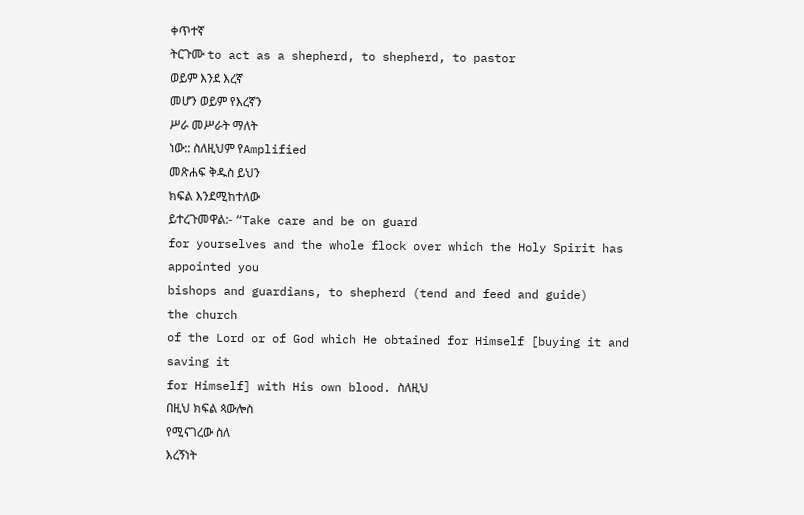ቀጥተኛ
ትርጉሙ to act as a shepherd, to shepherd, to pastor
ወይም እንደ እረኛ
መሆን ወይም የእረኛን
ሥራ መሥራት ማለት
ነው:: ስለዚህም የAmplified
መጽሐፍ ቅዱስ ይህን
ክፍል እንደሚከተለው
ይተረጉመዋል:- “Take care and be on guard
for yourselves and the whole flock over which the Holy Spirit has
appointed you
bishops and guardians, to shepherd (tend and feed and guide)
the church
of the Lord or of God which He obtained for Himself [buying it and
saving it
for Himself] with His own blood. ስለዚህ
በዚህ ክፍል ጳውሎስ
የሚናገረው ስለ
እረኝነት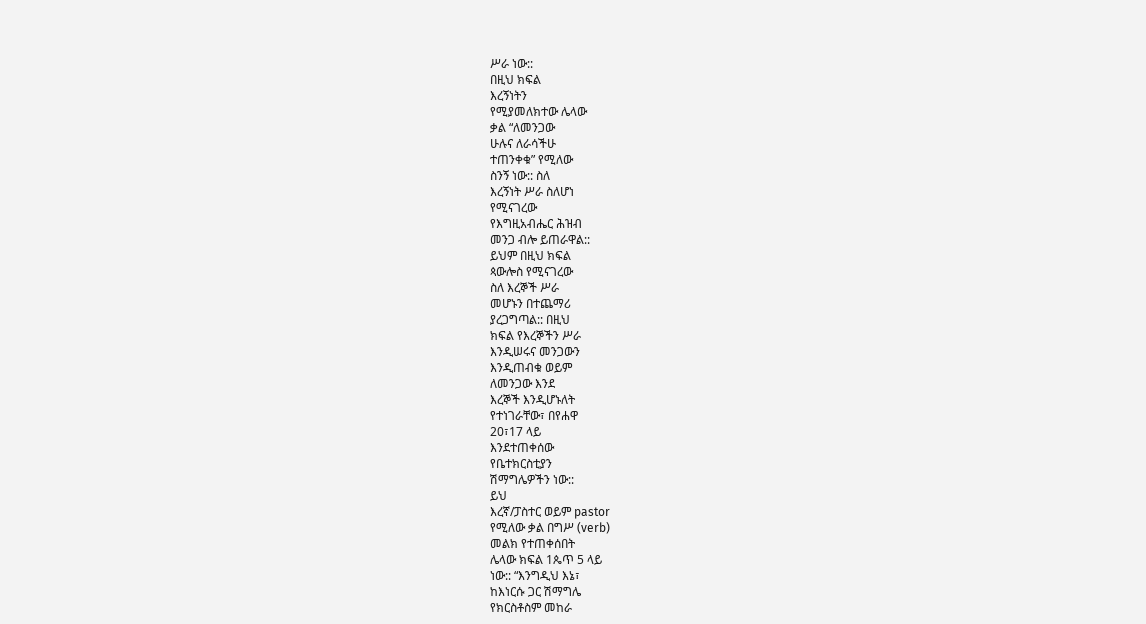ሥራ ነው::
በዚህ ክፍል
እረኝነትን
የሚያመለክተው ሌላው
ቃል “ለመንጋው
ሁሉና ለራሳችሁ
ተጠንቀቁ” የሚለው
ስንኝ ነው:: ስለ
እረኝነት ሥራ ስለሆነ
የሚናገረው
የእግዚአብሔር ሕዝብ
መንጋ ብሎ ይጠራዋል::
ይህም በዚህ ክፍል
ጳውሎስ የሚናገረው
ስለ እረኞች ሥራ
መሆኑን በተጨማሪ
ያረጋግጣል:: በዚህ
ክፍል የእረኞችን ሥራ
እንዲሠሩና መንጋውን
እንዲጠብቁ ወይም
ለመንጋው እንደ
እረኞች እንዲሆኑለት
የተነገራቸው፣ በየሐዋ
20፣17 ላይ
እንደተጠቀሰው
የቤተክርስቲያን
ሽማግሌዎችን ነው::
ይህ
እረኛ/ፓስተር ወይም pastor
የሚለው ቃል በግሥ (verb)
መልክ የተጠቀሰበት
ሌላው ክፍል 1ጴጥ 5 ላይ
ነው:: “እንግዲህ እኔ፣
ከእነርሱ ጋር ሽማግሌ
የክርስቶስም መከራ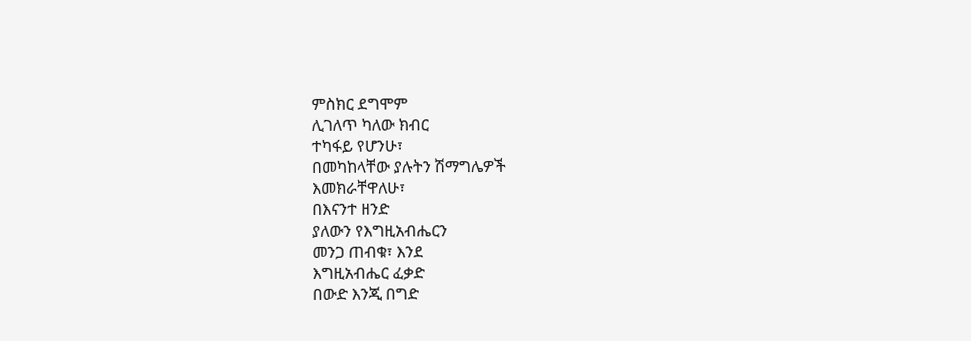ምስክር ደግሞም
ሊገለጥ ካለው ክብር
ተካፋይ የሆንሁ፣
በመካከላቸው ያሉትን ሽማግሌዎች
እመክራቸዋለሁ፣
በእናንተ ዘንድ
ያለውን የእግዚአብሔርን
መንጋ ጠብቁ፣ እንደ
እግዚአብሔር ፈቃድ
በውድ እንጂ በግድ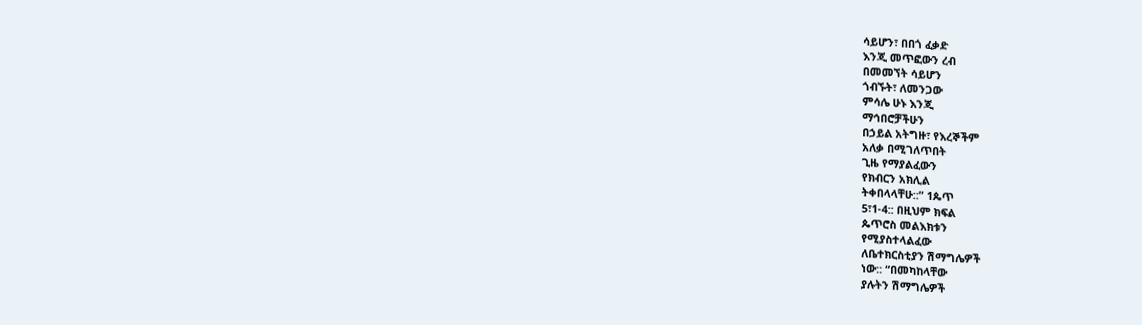ሳይሆን፣ በበጎ ፈቃድ
እንጂ መጥፎውን ረብ
በመመኘት ሳይሆን
ጎብኙት፣ ለመንጋው
ምሳሌ ሁኑ እንጂ
ማኅበሮቻችሁን
በኃይል አትግዙ፣ የእረኞችም
አለቃ በሚገለጥበት
ጊዜ የማያልፈውን
የክብርን አክሊል
ትቀበላላቸሁ::” 1ጴጥ
5፣1-4:: በዚህም ክፍል
ጴጥሮስ መልእክቱን
የሚያስተላልፈው
ለቤተክርስቲያን ሽማግሌዎች
ነው:: “በመካከላቸው
ያሉትን ሽማግሌዎች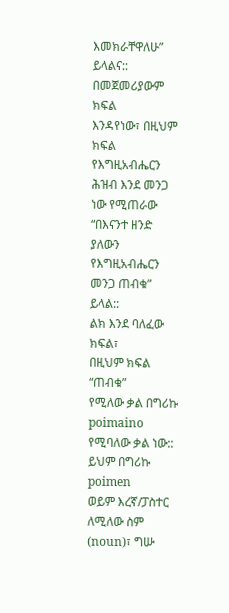እመክራቸዋለሁ”
ይላልና::
በመጀመሪያውም ክፍል
እንዳየነው፣ በዚህም ክፍል
የእግዚአብሔርን
ሕዝብ እንደ መንጋ
ነው የሚጠራው
“በእናንተ ዘንድ
ያለውን የእግዚአብሔርን
መንጋ ጠብቁ” ይላል::
ልክ እንደ ባለፈው ክፍል፣
በዚህም ክፍል “ጠብቁ”
የሚለው ቃል በግሪኩ poimaino
የሚባለው ቃል ነው::
ይህም በግሪኩ poimen
ወይም እረኛ/ፓስተር
ለሚለው ስም (noun)፣ ግሡ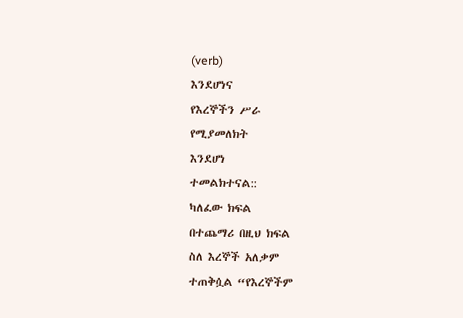(verb)
እንደሆነና
የእረኞችን ሥራ
የሚያመለክት
እንደሆነ
ተመልክተናል::
ካለፈው ክፍል
በተጨማሪ በዚህ ክፍል
ስለ እረኞች አለቃም
ተጠቅሷል “የእረኞችም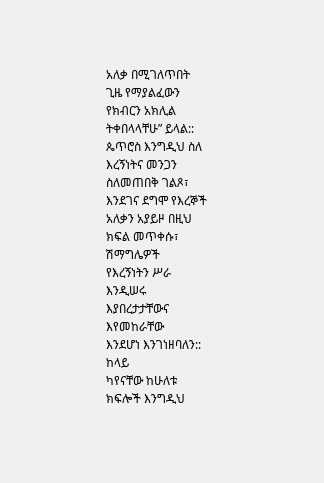አለቃ በሚገለጥበት
ጊዜ የማያልፈውን
የክብርን አክሊል
ትቀበላላቸሁ” ይላል::
ጴጥሮስ እንግዲህ ስለ
እረኝነትና መንጋን
ስለመጠበቅ ገልጾ፣
እንደገና ደግሞ የእረኞች
አለቃን አያይዞ በዚህ
ክፍል መጥቀሱ፣
ሽማግሌዎች
የእረኝነትን ሥራ
እንዲሠሩ
እያበረታታቸውና
እየመከራቸው
እንደሆነ እንገነዘባለን::
ከላይ
ካየናቸው ከሁለቱ
ክፍሎች እንግዲህ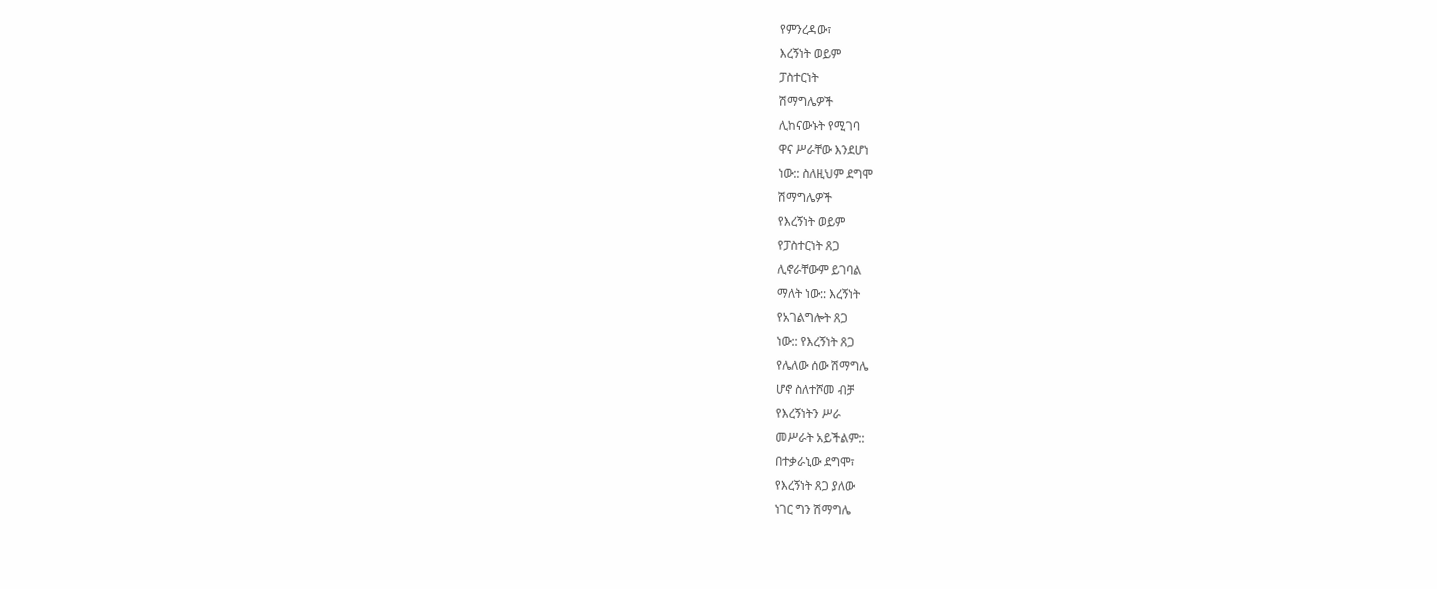የምንረዳው፣
እረኝነት ወይም
ፓስተርነት
ሽማግሌዎች
ሊከናውኑት የሚገባ
ዋና ሥራቸው እንደሆነ
ነው:: ስለዚህም ደግሞ
ሽማግሌዎች
የእረኝነት ወይም
የፓስተርነት ጸጋ
ሊኖራቸውም ይገባል
ማለት ነው:: እረኝነት
የአገልግሎት ጸጋ
ነው:: የእረኝነት ጸጋ
የሌለው ሰው ሽማግሌ
ሆኖ ስለተሾመ ብቻ
የእረኝነትን ሥራ
መሥራት አይችልም::
በተቃራኒው ደግሞ፣
የእረኝነት ጸጋ ያለው
ነገር ግን ሽማግሌ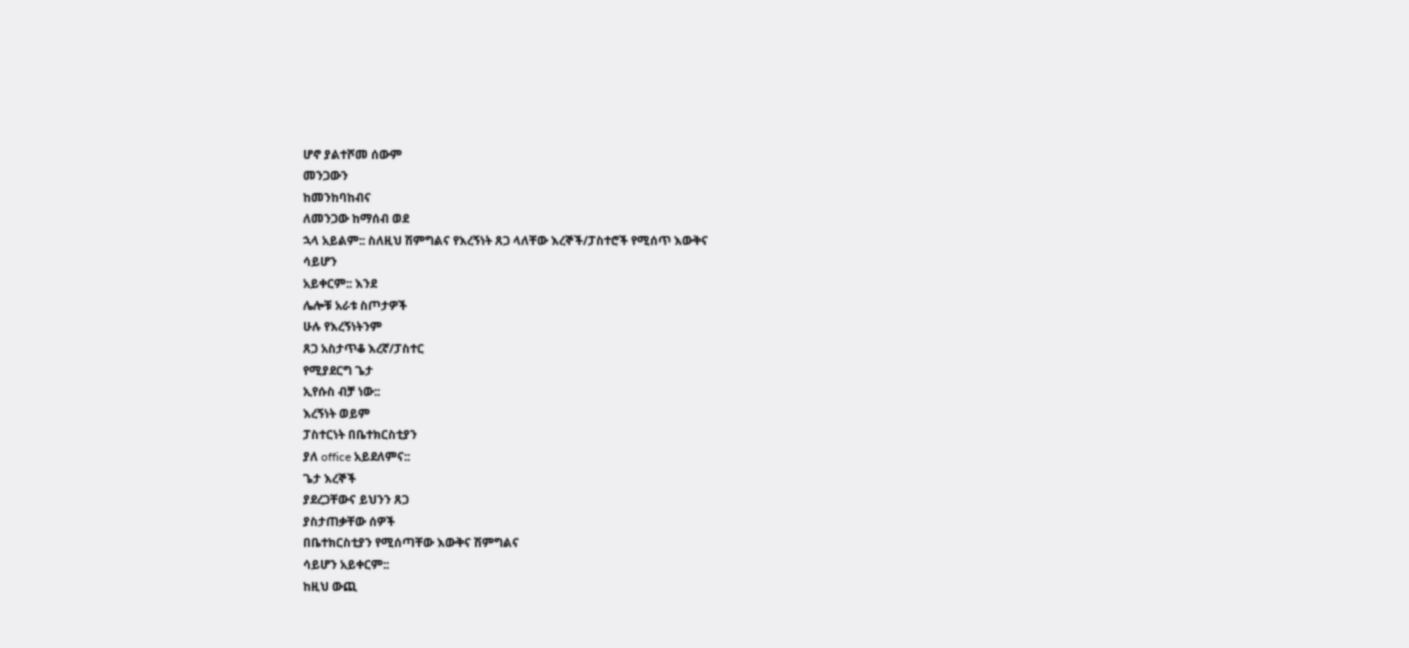ሆኖ ያልተሾመ ሰውም
መንጋውን
ከመንከባከብና
ለመንጋው ከማሰብ ወደ
ኋላ አይልም:: ስለዚህ ሽምግልና የእረኝነት ጸጋ ላለቸው እረኞች/ፓስተሮች የሚሰጥ እውቅና
ሳይሆን
አይቀርም:: እንደ
ሌሎቹ አራቱ ስጦታዎች
ሁሉ የእረኝነትንም
ጸጋ አስታጥቆ እረኛ/ፓስተር
የሚያደርግ ጌታ
ኢየሱስ ብቻ ነው::
እረኝነት ወይም
ፓስተርነት በቤተክርስቲያን
ያለ office አይደለምና::
ጌታ እረኞች
ያደረጋቸውና ይህንን ጸጋ
ያስታጠቃቸው ሰዎች
በቤተክርስቲያን የሚሰጣቸው እውቅና ሽምግልና
ሳይሆን አይቀርም::
ከዚህ ውጪ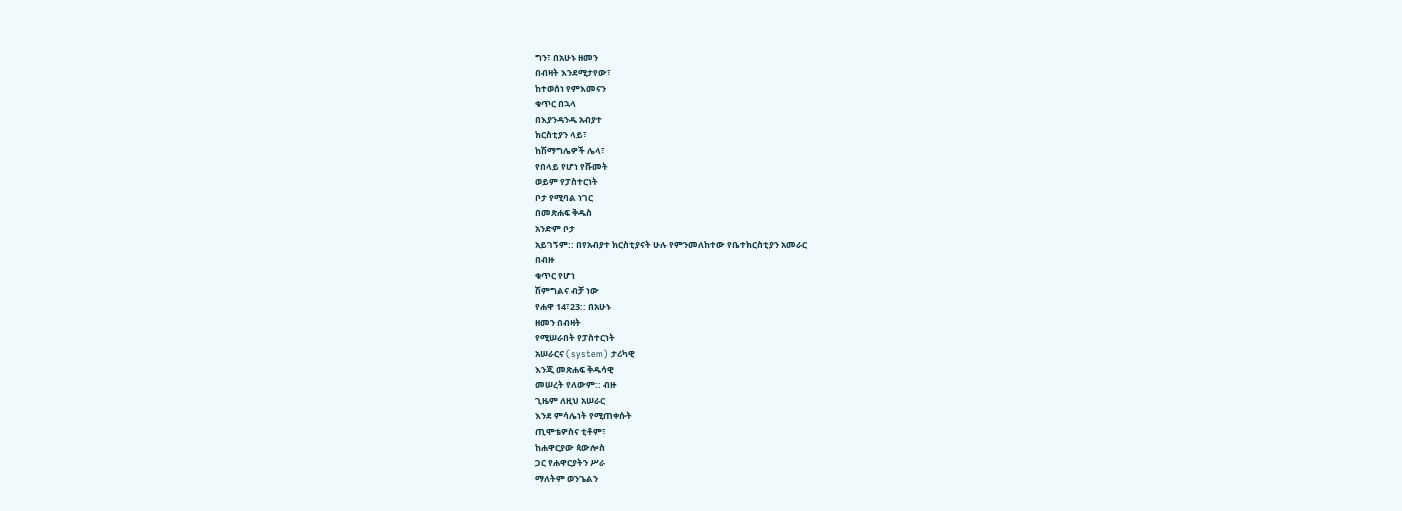ግን፣ በአሁኑ ዘመን
በብዛት እንደሚታየው፣
ከተወሰነ የምእመናን
ቁጥር በኋላ
በእያንዳንዱ አብያተ
ክርስቲያን ላይ፣
ከሽማግሌዎች ሌላ፣
የበላይ የሆነ የሹመት
ወይም የፓስተርነት
ቦታ የሚባል ነገር
በመጽሐፍ ቅዱስ
አንድም ቦታ
አይገኝም:: በየአብያተ ክርስቲያናት ሁሉ የምንመለከተው የቤተክርስቲያን አመራር
በብዙ
ቁጥር የሆነ
ሽምግልና ብቻ ነው
የሐዋ 14፣23:: በአሁኑ
ዘመን በብዛት
የሚሠራበት የፓስተርነት
አሠራርና (system) ታሪካዊ
እንጂ መጽሐፍ ቅዱሳዊ
መሠረት የለውም:: ብዙ
ጊዜም ለዚህ አሠራር
እንደ ምሳሌነት የሚጠቀሱት
ጢሞቴዎስና ቲቶም፣
ከሐዋርያው ጳውሎስ
ጋር የሐዋርያትን ሥራ
ማለትም ወንጌልን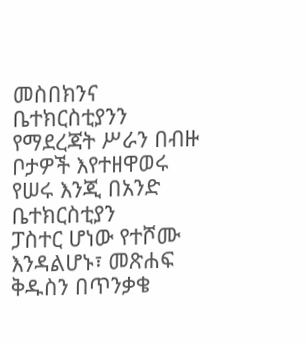መስበክንና
ቤተክርስቲያንን
የማደረጃት ሥራን በብዙ
ቦታዎች እየተዘዋወሩ
የሠሩ እንጂ በአንድ
ቤተክርስቲያን
ፓስተር ሆነው የተሾሙ
እንዳልሆኑ፣ መጽሐፍ
ቅዱስን በጥንቃቄ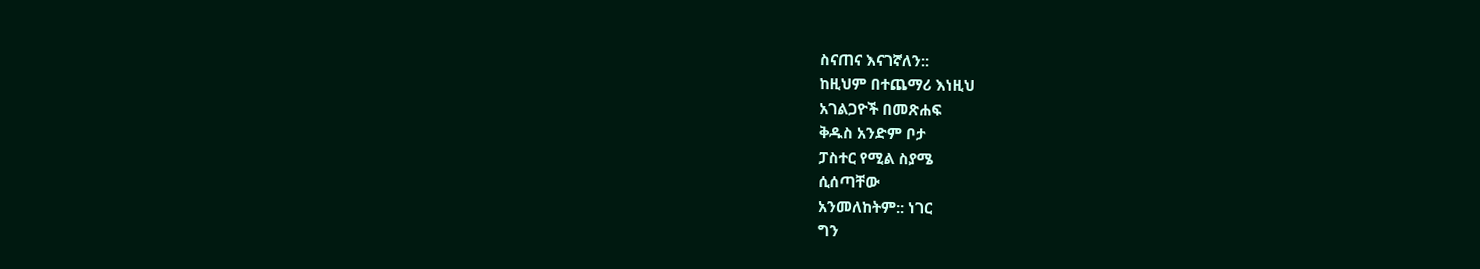ስናጠና እናገኛለን::
ከዚህም በተጨማሪ እነዚህ
አገልጋዮች በመጽሐፍ
ቅዱስ አንድም ቦታ
ፓስተር የሚል ስያሜ
ሲሰጣቸው
አንመለከትም:: ነገር
ግን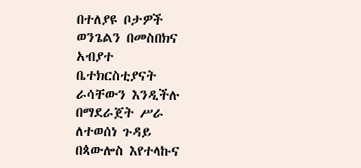በተለያዩ ቦታዎች
ወንጌልን በመስበክና
አብያተ
ቤተክርስቲያናት
ራሳቸውን እንዲችሉ
በማደራጀት ሥራ
ለተወሰነ ጉዳይ
በጳውሎስ እየተላኩና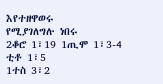እየተዘዋወሩ
የሚያገለግሉ ነበሩ
2ቆሮ 1፣19 1ጢሞ 1፣3-4 ቲቶ 1፣5
1ተስ 3፣2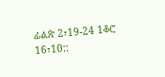ፊልጵ 2፣19-24 1ቆሮ
16፣10::